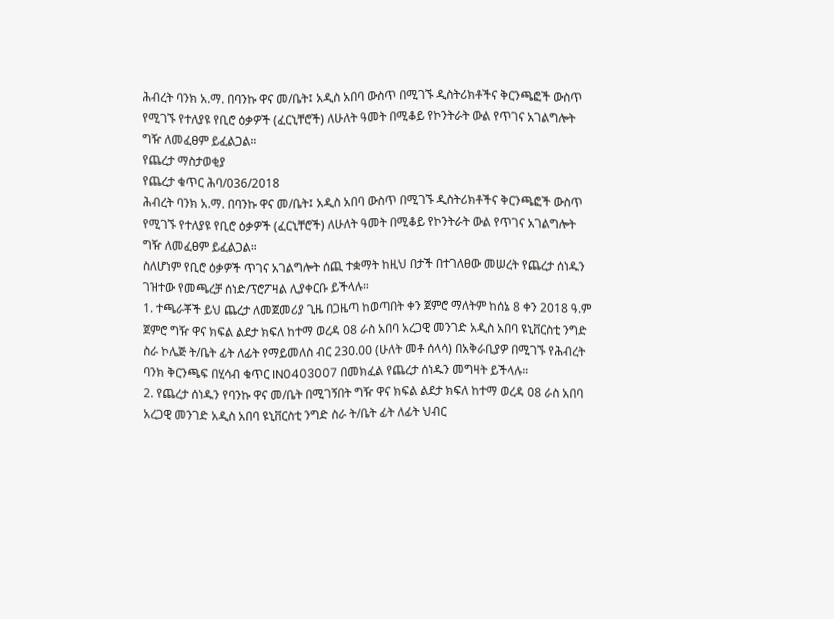ሕብረት ባንክ አ.ማ. በባንኩ ዋና መ/ቤት፤ አዲስ አበባ ውስጥ በሚገኙ ዲስትሪክቶችና ቅርንጫፎች ውስጥ የሚገኙ የተለያዩ የቢሮ ዕቃዎች (ፈርኒቸሮች) ለሁለት ዓመት በሚቆይ የኮንትራት ውል የጥገና አገልግሎት ግዥ ለመፈፀም ይፈልጋል።
የጨረታ ማስታወቂያ
የጨረታ ቁጥር ሕባ/036/2018
ሕብረት ባንክ አ.ማ. በባንኩ ዋና መ/ቤት፤ አዲስ አበባ ውስጥ በሚገኙ ዲስትሪክቶችና ቅርንጫፎች ውስጥ የሚገኙ የተለያዩ የቢሮ ዕቃዎች (ፈርኒቸሮች) ለሁለት ዓመት በሚቆይ የኮንትራት ውል የጥገና አገልግሎት ግዥ ለመፈፀም ይፈልጋል።
ስለሆነም የቢሮ ዕቃዎች ጥገና አገልግሎት ሰጪ ተቋማት ከዚህ በታች በተገለፀው መሠረት የጨረታ ሰነዱን ገዝተው የመጫረቻ ሰነድ/ፕሮፖዛል ሊያቀርቡ ይችላሉ።
1. ተጫራቾች ይህ ጨረታ ለመጀመሪያ ጊዜ በጋዜጣ ከወጣበት ቀን ጀምሮ ማለትም ከሰኔ 8 ቀን 2018 ዓ.ም ጀምሮ ግዥ ዋና ክፍል ልደታ ክፍለ ከተማ ወረዳ 08 ራስ አበባ አረጋዊ መንገድ አዲስ አበባ ዩኒቨርስቲ ንግድ ስራ ኮሌጅ ት/ቤት ፊት ለፊት የማይመለስ ብር 230.00 (ሁለት መቶ ሰላሳ) በአቅራቢያዎ በሚገኙ የሕብረት ባንክ ቅርንጫፍ በሂሳብ ቁጥር IN0403007 በመክፈል የጨረታ ሰነዱን መግዛት ይችላሉ።
2. የጨረታ ሰነዱን የባንኩ ዋና መ/ቤት በሚገኝበት ግዥ ዋና ክፍል ልደታ ክፍለ ከተማ ወረዳ 08 ራስ አበባ አረጋዊ መንገድ አዲስ አበባ ዩኒቨርስቲ ንግድ ስራ ት/ቤት ፊት ለፊት ህብር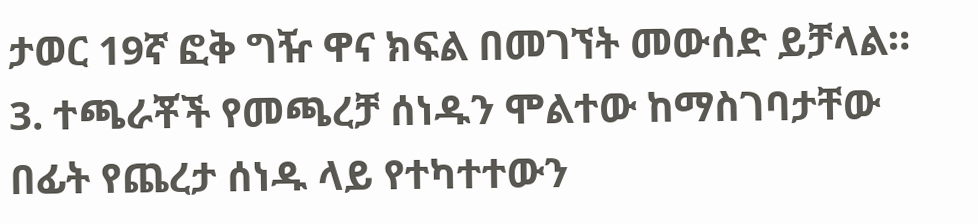ታወር 19ኛ ፎቅ ግዥ ዋና ክፍል በመገኘት መውሰድ ይቻላል።
3. ተጫራቾች የመጫረቻ ሰነዱን ሞልተው ከማስገባታቸው በፊት የጨረታ ሰነዱ ላይ የተካተተውን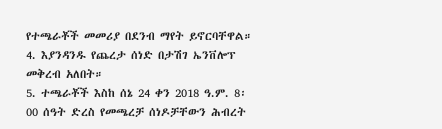የተጫራቾች መመሪያ በደንብ ማየት ይኖርባቸዋል።
4. እያንዳንዱ የጨረታ ሰነድ በታሽገ ኤንቨሎፕ መቅረብ አለበት።
5. ተጫራቾች እስከ ሰኔ 24 ቀን 2018 ዓ.ም. 8፡00 ሰዓት ድረስ የመጫረቻ ሰነዶቻቸውን ሕብረት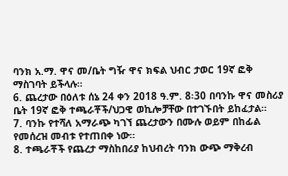ባንክ አ.ማ. ዋና መ/ቤት ግዥ ዋና ክፍል ህብር ታወር 19ኛ ፎቅ ማስገባት ይችላሉ።
6. ጨረታው በዕለቱ ሰኔ 24 ቀን 2018 ዓ.ም. 8፡30 በባንኩ ዋና መስሪያ ቤት 19ኛ ፎቅ ተጫራቾች/ህጋዊ ወኪሎቻቸው በተገኙበት ይከፈታል።
7. ባንኩ የተሻለ አማራጭ ካገኘ ጨረታውን በሙሉ ወይም በከፊል የመሰረዝ መብቱ የተጠበቀ ነው።
8. ተጫራቾች የጨረታ ማስከበሪያ ከህብረት ባንክ ውጭ ማቅረብ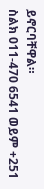ይኖርባቸዋል።
ስልክ 011-470 6541 ወይም +251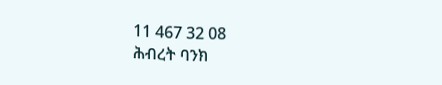11 467 32 08
ሕብረት ባንክ